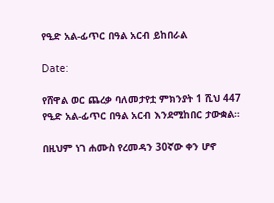የዒድ አል-ፊጥር በዓል አርብ ይከበራል

Date:

የሸዋል ወር ጨረቃ ባለመታየቷ ምክንያት 1 ሺህ 447 የዒድ አል-ፊጥር በዓል አርብ እንደሚከበር ታውቋል።

በዚህም ነገ ሐሙስ የረመዳን 30ኛው ቀን ሆኖ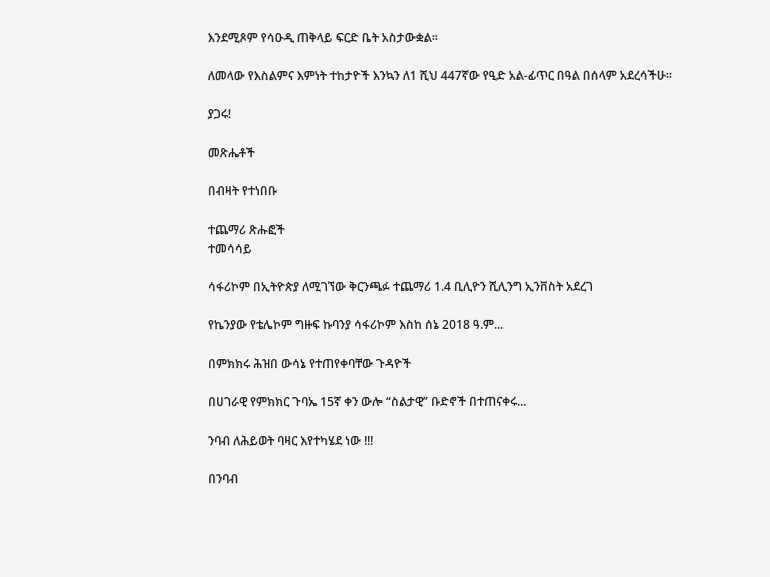እንደሚጾም የሳዑዲ ጠቅላይ ፍርድ ቤት አስታውቋል።

ለመላው የእስልምና እምነት ተከታዮች እንኳን ለ1 ሺህ 447ኛው የዒድ አል-ፊጥር በዓል በሰላም አደረሳችሁ።

ያጋሩ!

መጽሔቶች

በብዛት የተነበቡ

ተጨማሪ ጽሑፎች
ተመሳሳይ

ሳፋሪኮም በኢትዮጵያ ለሚገኘው ቅርንጫፉ ተጨማሪ 1.4 ቢሊዮን ሺሊንግ ኢንቨስት አደረገ

የኬንያው የቴሌኮም ግዙፍ ኩባንያ ሳፋሪኮም እስከ ሰኔ 2018 ዓ.ም...

በምክክሩ ሕዝበ ውሳኔ የተጠየቀባቸው ጉዳዮች

በሀገራዊ የምክክር ጉባኤ 15ኛ ቀን ውሎ “ስልታዊ” ቡድኖች በተጠናቀሩ...

ንባብ ለሕይወት ባዛር እየተካሄደ ነው !!!

በንባብ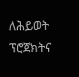ለሕይወት ፕሮጀክትና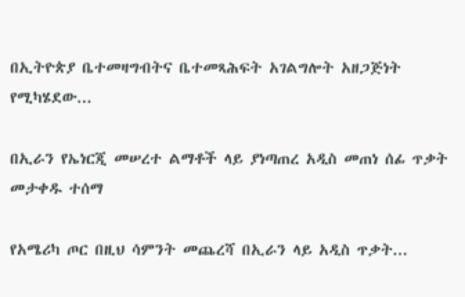በኢትዮጵያ ቤተመዛግብትና ቤተመጻሕፍት አገልግሎት አዘጋጅነት የሚካሄደው...

በኢራን የኤነርጂ መሠረተ ልማቶች ላይ ያነጣጠረ አዲስ መጠነ ሰፊ ጥቃት መታቀዱ ተሰማ

የአሜሪካ ጦር በዚህ ሳምንት መጨረሻ በኢራን ላይ አዲስ ጥቃት...